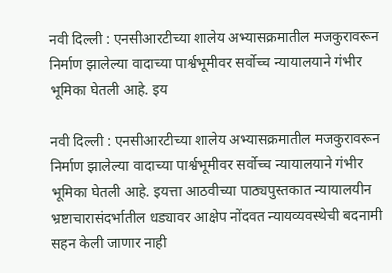नवी दिल्ली : एनसीआरटीच्या शालेय अभ्यासक्रमातील मजकुरावरून निर्माण झालेल्या वादाच्या पार्श्वभूमीवर सर्वोच्च न्यायालयाने गंभीर भूमिका घेतली आहे. इय

नवी दिल्ली : एनसीआरटीच्या शालेय अभ्यासक्रमातील मजकुरावरून निर्माण झालेल्या वादाच्या पार्श्वभूमीवर सर्वोच्च न्यायालयाने गंभीर भूमिका घेतली आहे. इयत्ता आठवीच्या पाठ्यपुस्तकात न्यायालयीन भ्रष्टाचारासंदर्भातील धड्यावर आक्षेप नोंदवत न्यायव्यवस्थेची बदनामी सहन केली जाणार नाही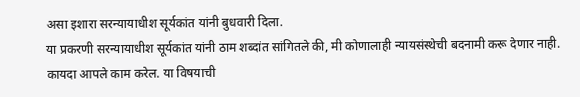असा इशारा सरन्यायाधीश सूर्यकांत यांनी बुधवारी दिला.
या प्रकरणी सरन्यायाधीश सूर्यकांत यांनी ठाम शब्दांत सांगितले की, मी कोणालाही न्यायसंस्थेची बदनामी करू देणार नाही. कायदा आपले काम करेल. या विषयाची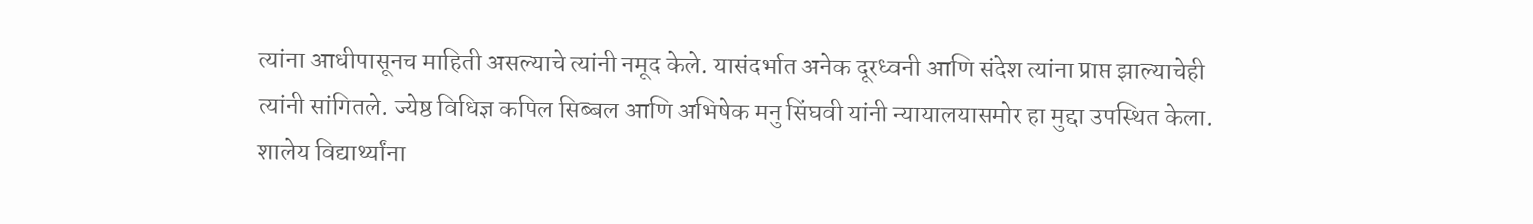त्यांना आधीपासूनच माहिती असल्याचे त्यांनी नमूद केले. यासंदर्भात अनेक दूरध्वनी आणि संदेश त्यांना प्राप्त झाल्याचेही त्यांनी सांगितले. ज्येष्ठ विधिज्ञ कपिल सिब्बल आणि अभिषेक मनु सिंघवी यांनी न्यायालयासमोर हा मुद्दा उपस्थित केला. शालेय विद्यार्थ्यांना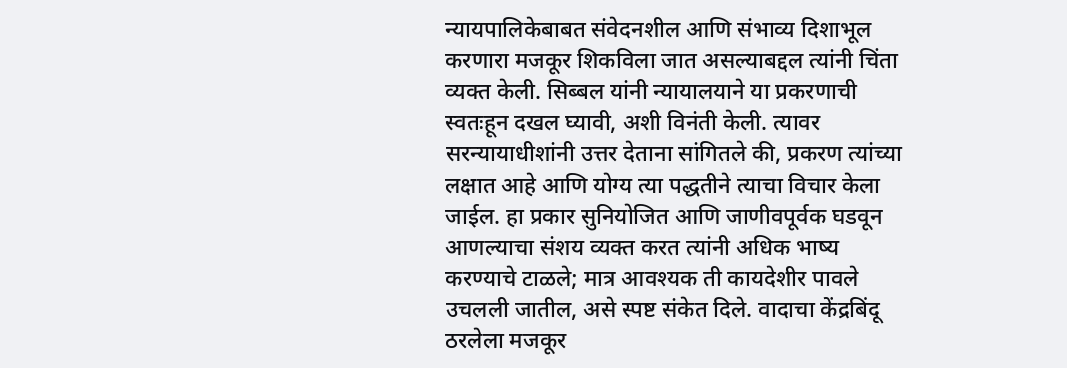न्यायपालिकेबाबत संवेदनशील आणि संभाव्य दिशाभूल करणारा मजकूर शिकविला जात असल्याबद्दल त्यांनी चिंता व्यक्त केली. सिब्बल यांनी न्यायालयाने या प्रकरणाची स्वतःहून दखल घ्यावी, अशी विनंती केली. त्यावर सरन्यायाधीशांनी उत्तर देताना सांगितले की, प्रकरण त्यांच्या लक्षात आहे आणि योग्य त्या पद्धतीने त्याचा विचार केला जाईल. हा प्रकार सुनियोजित आणि जाणीवपूर्वक घडवून आणल्याचा संशय व्यक्त करत त्यांनी अधिक भाष्य करण्याचे टाळले; मात्र आवश्यक ती कायदेशीर पावले उचलली जातील, असे स्पष्ट संकेत दिले. वादाचा केंद्रबिंदू ठरलेला मजकूर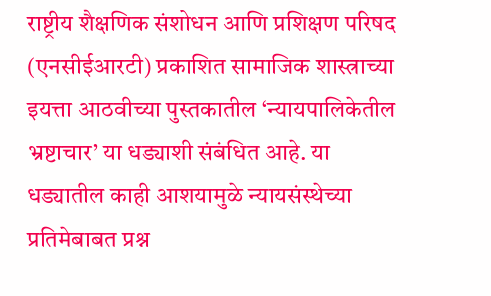राष्ट्रीय शैक्षणिक संशोधन आणि प्रशिक्षण परिषद (एनसीईआरटी) प्रकाशित सामाजिक शास्त्राच्या इयत्ता आठवीच्या पुस्तकातील ‘न्यायपालिकेतील भ्रष्टाचार’ या धड्याशी संबंधित आहे. या धड्यातील काही आशयामुळे न्यायसंस्थेच्या प्रतिमेबाबत प्रश्न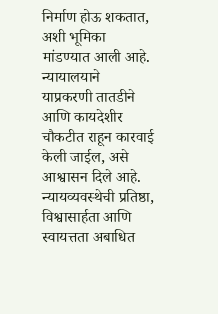निर्माण होऊ शकतात, अशी भूमिका मांडण्यात आली आहे. न्यायालयाने याप्रकरणी तातडीने आणि कायदेशीर चौकटीत राहून कारवाई केली जाईल, असे आश्वासन दिले आहे. न्यायव्यवस्थेची प्रतिष्ठा, विश्वासार्हता आणि स्वायत्तता अबाधित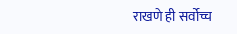राखणे ही सर्वोच्च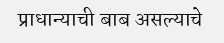प्राधान्याची बाब असल्याचे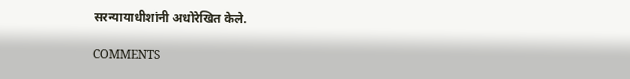सरन्यायाधीशांनी अधोरेखित केले.

COMMENTS